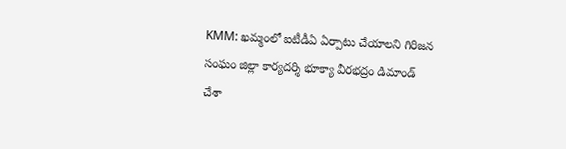KMM: ఖమ్మంలో ఐటీడీఏ ఏర్పాటు చేయాలని గిరిజన సంఘం జిల్లా కార్యదర్శి భూక్యా వీరభద్రం డిమాండ్ చేశా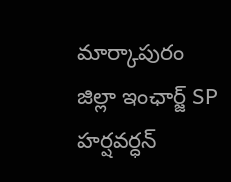మార్కాపురం జిల్లా ఇంఛార్జ్ SP హర్షవర్ధన్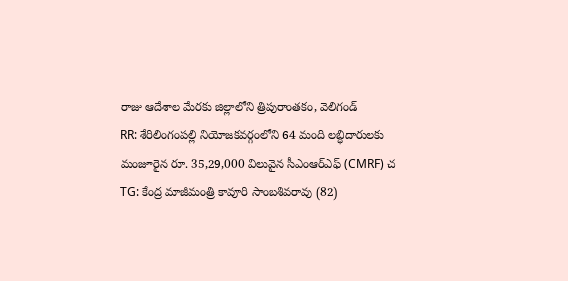రాజు ఆదేశాల మేరకు జిల్లాలోని త్రిపురాంతకం, వెలిగండ్
RR: శేరిలింగంపల్లి నియోజకవర్గంలోని 64 మంది లబ్ధిదారులకు మంజూరైన రూ. 35,29,000 విలువైన సీఎంఆర్ఎఫ్ (CMRF) చ
TG: కేంద్ర మాజీమంత్రి కావూరి సాంబశివరావు (82)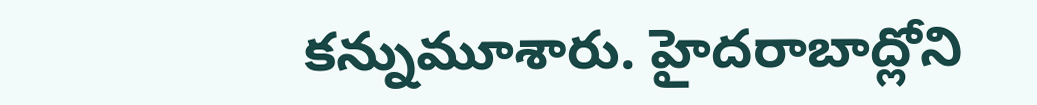కన్నుమూశారు. హైదరాబాద్లోని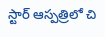స్టార్ ఆస్పత్రిలో చి